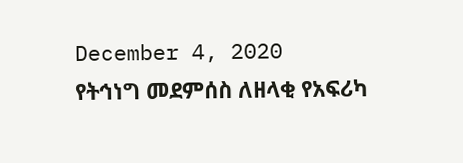December 4, 2020
የትኅነግ መደምሰስ ለዘላቂ የአፍሪካ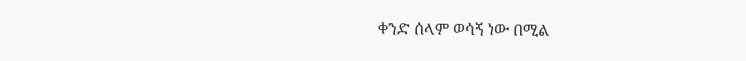ቀንድ ሰላም ወሳኝ ነው በሚል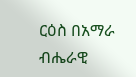ርዕስ በአማራ ብሔራዊ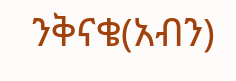ንቅናቄ(አብን)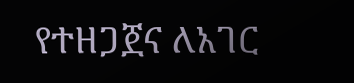የተዘጋጀና ለአገር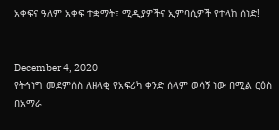አቀፍና ዓለም አቀፍ ተቋማት፣ ሚዲያዎችና ኢምባሲዎች የተላከ ሰነድ!


December 4, 2020
የትኅነግ መደምሰስ ለዘላቂ የአፍሪካ ቀንድ ሰላም ወሳኝ ነው በሚል ርዕስ በአማራ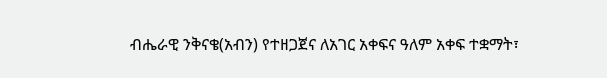ብሔራዊ ንቅናቄ(አብን) የተዘጋጀና ለአገር አቀፍና ዓለም አቀፍ ተቋማት፣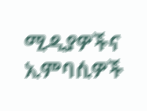ሚዲያዎችና ኢምባሲዎች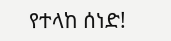የተላከ ሰነድ!